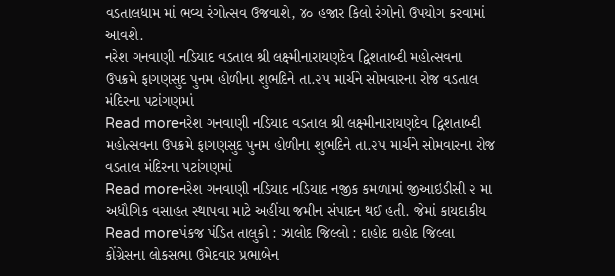વડતાલધામ માં ભવ્ય રંગોત્સવ ઉજવાશે, ૪૦ હજાર કિલો રંગોનો ઉપયોગ કરવામાં આવશે.
નરેશ ગનવાણી નડિયાદ વડતાલ શ્રી લક્ષ્મીનારાયણદેવ દ્વિશતાબ્દી મહોત્સવના ઉપક્રમે ફાગણસુદ પુનમ હોળીના શુભદિને તા.૨૫ માર્ચને સોમવારના રોજ વડતાલ મંદિરના પટાંગણમાં
Read moreનરેશ ગનવાણી નડિયાદ વડતાલ શ્રી લક્ષ્મીનારાયણદેવ દ્વિશતાબ્દી મહોત્સવના ઉપક્રમે ફાગણસુદ પુનમ હોળીના શુભદિને તા.૨૫ માર્ચને સોમવારના રોજ વડતાલ મંદિરના પટાંગણમાં
Read moreનરેશ ગનવાણી નડિયાદ નડિયાદ નજીક કમળામાં જીઆઇડીસી ૨ મા અધૌગિક વસાહત સ્થાપવા માટે અહીંયા જમીન સંપાદન થઈ હતી. જેમાં કાયદાકીય
Read moreપંકજ પંડિત તાલુકો : ઝાલોદ જિલ્લો : દાહોદ દાહોદ જિલ્લા કોંગ્રેસના લોકસભા ઉમેદવાર પ્રભાબેન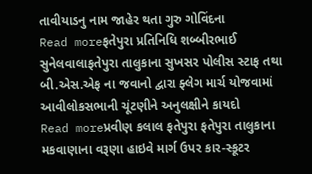તાવીયાડનુ નામ જાહેર થતા ગુરુ ગોવિંદના
Read moreફતેપુરા પ્રતિનિધિ શબ્બીરભાઈ સુનેલવાલાફતેપુરા તાલુકાના સુખસર પોલીસ સ્ટાફ તથા બી.એસ.એફ ના જવાનો દ્વારા ફ્લેગ માર્ચ યોજવામાં આવીલોકસભાની ચૂંટણીને અનુલક્ષીને કાયદો
Read moreપ્રવીણ કલાલ ફતેપુરા ફતેપુરા તાલુકાના મકવાણાના વરૂણા હાઇવે માર્ગ ઉપર કાર-સ્કૂટર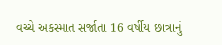વચ્ચે અકસ્માત સર્જાતા 16 વર્ષીય છાત્રાનું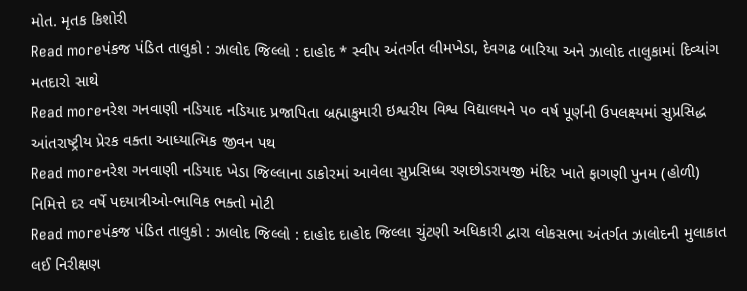મોત. મૃતક કિશોરી
Read moreપંકજ પંડિત તાલુકો : ઝાલોદ જિલ્લો : દાહોદ * સ્વીપ અંતર્ગત લીમખેડા, દેવગઢ બારિયા અને ઝાલોદ તાલુકામાં દિવ્યાંગ મતદારો સાથે
Read moreનરેશ ગનવાણી નડિયાદ નડિયાદ પ્રજાપિતા બ્રહ્માકુમારી ઇશ્વરીય વિશ્વ વિદ્યાલયને ૫૦ વર્ષ પૂર્ણની ઉપલક્ષ્યમાં સુપ્રસિદ્ધ આંતરાષ્ટ્રીય પ્રેરક વક્તા આધ્યાત્મિક જીવન પથ
Read moreનરેશ ગનવાણી નડિયાદ ખેડા જિલ્લાના ડાકોરમાં આવેલા સુપ્રસિધ્ધ રણછોડરાયજી મંદિર ખાતે ફાગણી પુનમ (હોળી) નિમિત્તે દર વર્ષે પદયાત્રીઓ-ભાવિક ભક્તો મોટી
Read moreપંકજ પંડિત તાલુકો : ઝાલોદ જિલ્લો : દાહોદ દાહોદ જિલ્લા ચુંટણી અધિકારી દ્વારા લોકસભા અંતર્ગત ઝાલોદની મુલાકાત લઈ નિરીક્ષણ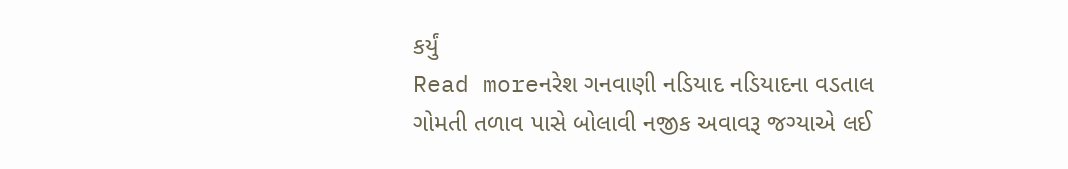કર્યું
Read moreનરેશ ગનવાણી નડિયાદ નડિયાદના વડતાલ ગોમતી તળાવ પાસે બોલાવી નજીક અવાવરૂ જગ્યાએ લઈ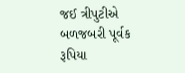જઈ ત્રીપુટીએ બળજબરી પૂર્વક રૂપિયા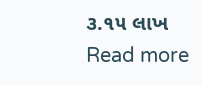૩.૧૫ લાખ
Read more